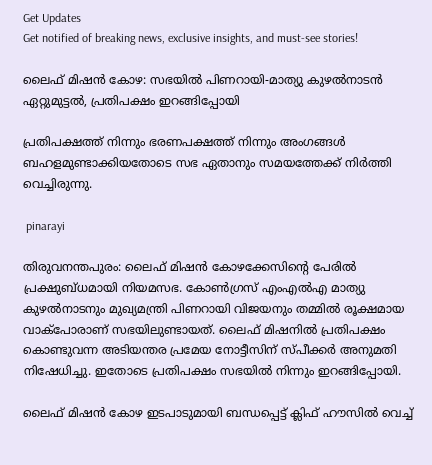Get Updates
Get notified of breaking news, exclusive insights, and must-see stories!

ലൈഫ് മിഷൻ കോഴ: സഭയിൽ പിണറായി-മാത്യു കുഴൽനാടൻ ഏറ്റുമുട്ടൽ, പ്രതിപക്ഷം ഇറങ്ങിപ്പോയി

പ്രതിപക്ഷത്ത് നിന്നും ഭരണപക്ഷത്ത് നിന്നും അംഗങ്ങൾ ബഹളമുണ്ടാക്കിയതോടെ സഭ ഏതാനും സമയത്തേക്ക് നിർത്തി വെച്ചിരുന്നു.

 pinarayi

തിരുവനന്തപുരം: ലൈഫ് മിഷന്‍ കോഴക്കേസിന്റെ പേരില്‍ പ്രക്ഷുബ്ധമായി നിയമസഭ. കോണ്‍ഗ്രസ് എംഎല്‍എ മാത്യു കുഴല്‍നാടനും മുഖ്യമന്ത്രി പിണറായി വിജയനും തമ്മില്‍ രൂക്ഷമായ വാക്‌പോരാണ് സഭയിലുണ്ടായത്. ലൈഫ് മിഷനില്‍ പ്രതിപക്ഷം കൊണ്ടുവന്ന അടിയന്തര പ്രമേയ നോട്ടീസിന് സ്പീക്കര്‍ അനുമതി നിഷേധിച്ചു. ഇതോടെ പ്രതിപക്ഷം സഭയില്‍ നിന്നും ഇറങ്ങിപ്പോയി.

ലൈഫ് മിഷൻ കോഴ ഇടപാടുമായി ബന്ധപ്പെട്ട് ക്ലിഫ് ഹൗസില്‍ വെച്ച്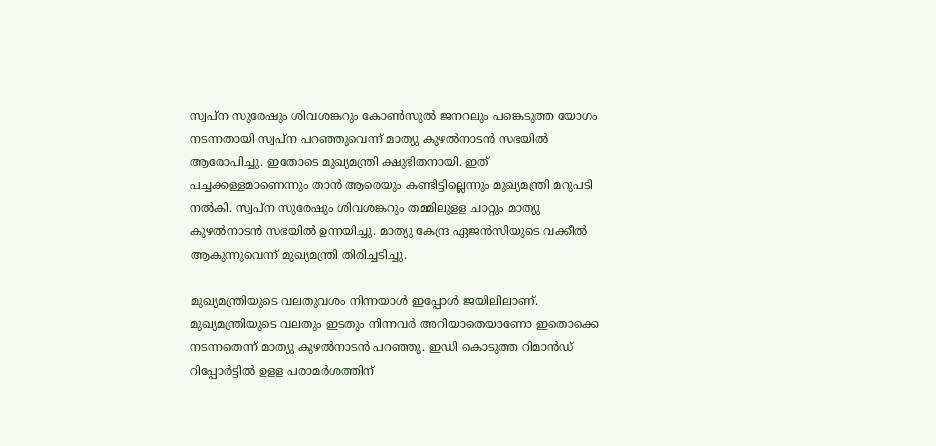സ്വപ്‌ന സുരേഷും ശിവശങ്കറും കോണ്‍സുല്‍ ജനറലും പങ്കെടുത്ത യോഗം നടന്നതായി സ്വപ്‌ന പറഞ്ഞുവെന്ന് മാത്യു കുഴല്‍നാടന്‍ സഭയില്‍ ആരോപിച്ചു. ഇതോടെ മുഖ്യമന്ത്രി ക്ഷുഭിതനായി. ഇത് പച്ചക്കള്ളമാണെന്നും താന്‍ ആരെയും കണ്ടിട്ടില്ലെന്നും മുഖ്യമന്ത്രി മറുപടി നല്‍കി. സ്വപ്‌ന സുരേഷും ശിവശങ്കറും തമ്മിലുളള ചാറ്റും മാത്യു കുഴല്‍നാടന്‍ സഭയില്‍ ഉന്നയിച്ചു. മാത്യു കേന്ദ്ര ഏജന്‍സിയുടെ വക്കീല്‍ ആകുന്നുവെന്ന് മുഖ്യമന്ത്രി തിരിച്ചടിച്ചു.

മുഖ്യമന്ത്രിയുടെ വലതുവശം നിന്നയാള്‍ ഇപ്പോള്‍ ജയിലിലാണ്. മുഖ്യമന്ത്രിയുടെ വലതും ഇടതും നിന്നവര്‍ അറിയാതെയാണോ ഇതൊക്കെ നടന്നതെന്ന് മാത്യു കുഴല്‍നാടന്‍ പറഞ്ഞു. ഇഡി കൊടുത്ത റിമാന്‍ഡ് റിപ്പോര്‍ട്ടില്‍ ഉളള പരാമര്‍ശത്തിന്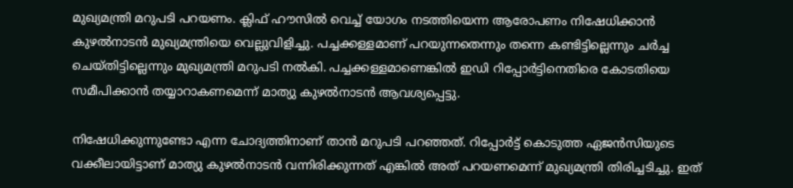മുഖ്യമന്ത്രി മറുപടി പറയണം. ക്ലിഫ് ഹൗസില്‍ വെച്ച് യോഗം നടത്തിയെന്ന ആരോപണം നിഷേധിക്കാന്‍ കുഴല്‍നാടന്‍ മുഖ്യമന്ത്രിയെ വെല്ലുവിളിച്ചു. പച്ചക്കള്ളമാണ് പറയുന്നതെന്നും തന്നെ കണ്ടിട്ടില്ലെന്നും ചര്‍ച്ച ചെയ്തിട്ടില്ലെന്നും മുഖ്യമന്ത്രി മറുപടി നല്‍കി. പച്ചക്കള്ളമാണെങ്കില്‍ ഇഡി റിപ്പോര്‍ട്ടിനെതിരെ കോടതിയെ സമീപിക്കാന്‍ തയ്യാറാകണമെന്ന് മാത്യു കുഴല്‍നാടന്‍ ആവശ്യപ്പെട്ടു.

നിഷേധിക്കുന്നുണ്ടോ എന്ന ചോദ്യത്തിനാണ് താന്‍ മറുപടി പറഞ്ഞത്. റിപ്പോര്‍ട്ട് കൊടുത്ത ഏജന്‍സിയുടെ വക്കീലായിട്ടാണ് മാത്യു കുഴല്‍നാടന്‍ വന്നിരിക്കുന്നത് എങ്കില്‍ അത് പറയണമെന്ന് മുഖ്യമന്ത്രി തിരിച്ചടിച്ചു. ഇത്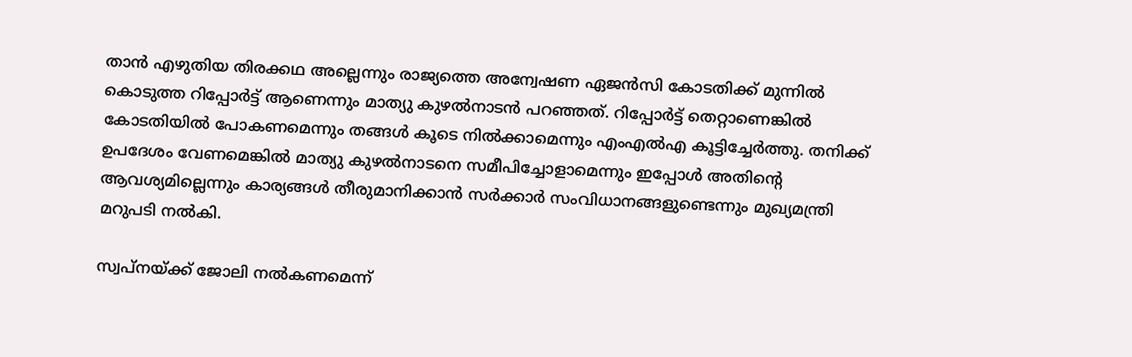താന്‍ എഴുതിയ തിരക്കഥ അല്ലെന്നും രാജ്യത്തെ അന്വേഷണ ഏജന്‍സി കോടതിക്ക് മുന്നില്‍ കൊടുത്ത റിപ്പോര്‍ട്ട് ആണെന്നും മാത്യു കുഴല്‍നാടന്‍ പറഞ്ഞത്. റിപ്പോര്‍ട്ട് തെറ്റാണെങ്കില്‍ കോടതിയില്‍ പോകണമെന്നും തങ്ങള്‍ കൂടെ നില്‍ക്കാമെന്നും എംഎല്‍എ കൂട്ടിച്ചേര്‍ത്തു. തനിക്ക് ഉപദേശം വേണമെങ്കില്‍ മാത്യു കുഴല്‍നാടനെ സമീപിച്ചോളാമെന്നും ഇപ്പോള്‍ അതിന്റെ ആവശ്യമില്ലെന്നും കാര്യങ്ങള്‍ തീരുമാനിക്കാന്‍ സര്‍ക്കാര്‍ സംവിധാനങ്ങളുണ്ടെന്നും മുഖ്യമന്ത്രി മറുപടി നല്‍കി.

സ്വപ്‌നയ്ക്ക് ജോലി നല്‍കണമെന്ന്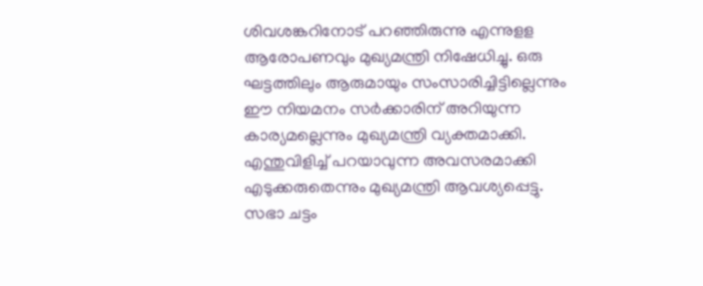ശിവശങ്കറിനോട് പറഞ്ഞിരുന്നു എന്നുളള ആരോപണവും മുഖ്യമന്ത്രി നിഷേധിച്ചു. ഒരു ഘട്ടത്തിലും ആരുമായും സംസാരിച്ചിട്ടില്ലെന്നും ഈ നിയമനം സര്‍ക്കാരിന് അറിയുന്ന കാര്യമല്ലെന്നും മുഖ്യമന്ത്രി വ്യക്തമാക്കി. എന്തുവിളിച്ച് പറയാവുന്ന അവസരമാക്കി എടുക്കരുതെന്നും മുഖ്യമന്ത്രി ആവശ്യപ്പെട്ടു. സഭാ ചട്ടം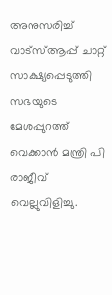അനുസരിച്ച് വാട്‌സ്ആപ്പ് ചാറ്റ് സാക്ഷ്യപ്പെടുത്തി സഭയുടെ മേശപ്പുറത്ത് വെക്കാന്‍ മന്ത്രി പി രാജീവ് വെല്ലുവിളിച്ചു.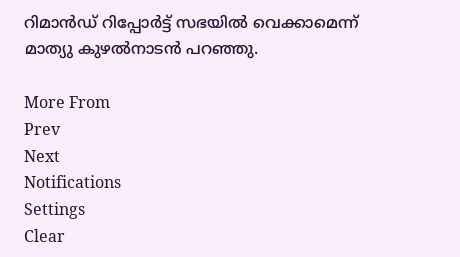റിമാന്‍ഡ് റിപ്പോര്‍ട്ട് സഭയില്‍ വെക്കാമെന്ന് മാത്യു കുഴല്‍നാടന്‍ പറഞ്ഞു.

More From
Prev
Next
Notifications
Settings
Clear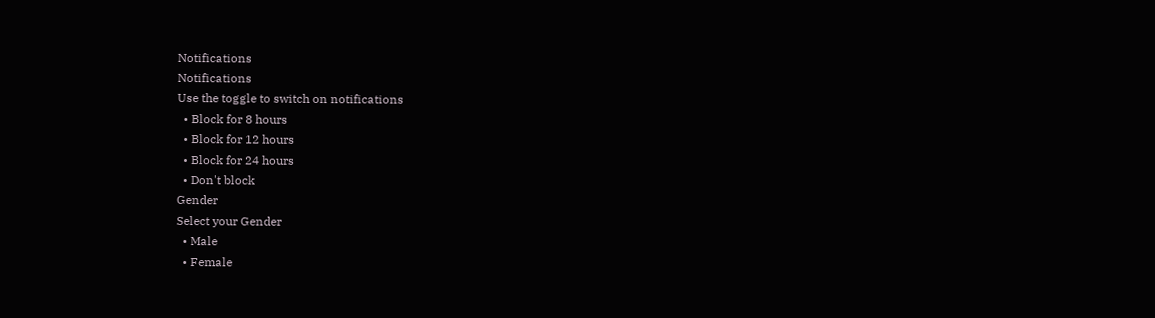Notifications
Notifications
Use the toggle to switch on notifications
  • Block for 8 hours
  • Block for 12 hours
  • Block for 24 hours
  • Don't block
Gender
Select your Gender
  • Male
  • Female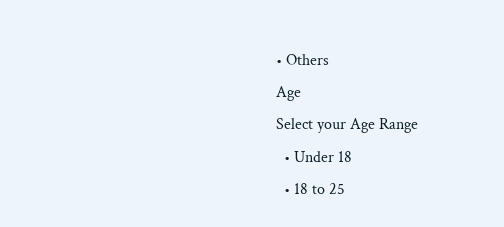• Others
Age
Select your Age Range
  • Under 18
  • 18 to 25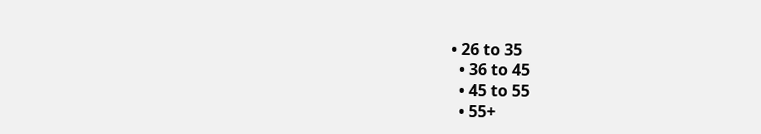• 26 to 35
  • 36 to 45
  • 45 to 55
  • 55+